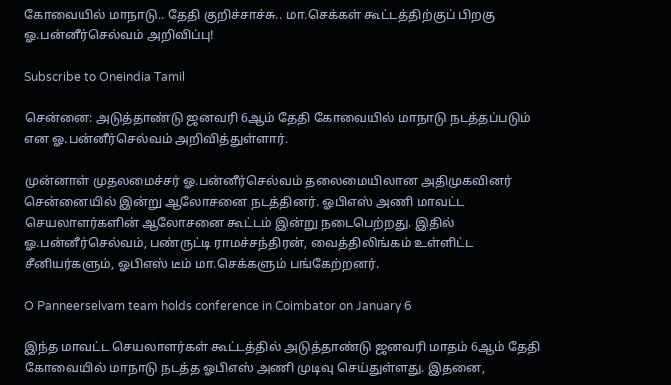கோவையில் மாநாடு.. தேதி குறிச்சாச்சு.. மா.செக்கள் கூட்டத்திற்குப் பிறகு ஓ.பன்னீர்செல்வம் அறிவிப்பு!

Subscribe to Oneindia Tamil

சென்னை: அடுத்தாண்டு ஜனவரி 6ஆம் தேதி கோவையில் மாநாடு நடத்தப்படும் என ஓ.பன்னீர்செல்வம் அறிவித்துள்ளார்.

முன்னாள் முதலமைச்சர் ஓ.பன்னீர்செல்வம் தலைமையிலான அதிமுகவினர் சென்னையில் இன்று ஆலோசனை நடத்தினர். ஓபிஎஸ் அணி மாவட்ட செயலாளர்களின் ஆலோசனை கூட்டம் இன்று நடைபெற்றது. இதில் ஓ.பன்னீர்செல்வம், பண்ருட்டி ராமச்சந்திரன், வைத்திலிங்கம் உள்ளிட்ட சீனியர்களும், ஓபிஎஸ் டீம் மா.செக்களும் பங்கேற்றனர்.

O Panneerselvam team holds conference in Coimbator on January 6

இந்த மாவட்ட செயலாளர்கள் கூட்டத்தில் அடுத்தாண்டு ஜனவரி மாதம் 6ஆம் தேதி கோவையில் மாநாடு நடத்த ஓபிஎஸ் அணி முடிவு செய்துள்ளது. இதனை,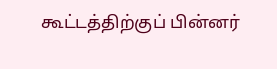கூட்டத்திற்குப் பின்னர்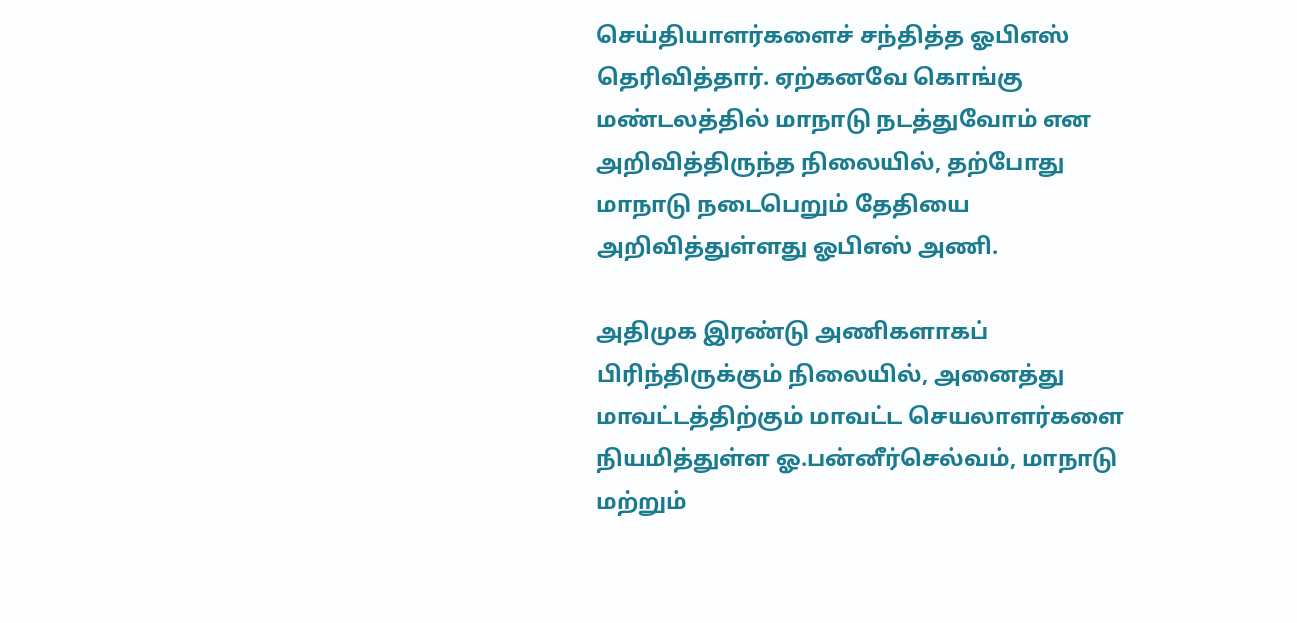செய்தியாளர்களைச் சந்தித்த ஓபிஎஸ் தெரிவித்தார். ஏற்கனவே கொங்கு மண்டலத்தில் மாநாடு நடத்துவோம் என அறிவித்திருந்த நிலையில், தற்போது மாநாடு நடைபெறும் தேதியை அறிவித்துள்ளது ஓபிஎஸ் அணி.

அதிமுக இரண்டு அணிகளாகப் பிரிந்திருக்கும் நிலையில், அனைத்து மாவட்டத்திற்கும் மாவட்ட செயலாளர்களை நியமித்துள்ள ஓ.பன்னீர்செல்வம், மாநாடு மற்றும்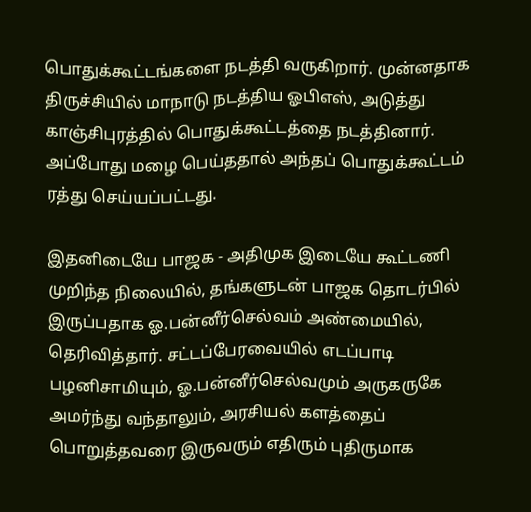பொதுக்கூட்டங்களை நடத்தி வருகிறார். முன்னதாக திருச்சியில் மாநாடு நடத்திய ஓபிஎஸ், அடுத்து காஞ்சிபுரத்தில் பொதுக்கூட்டத்தை நடத்தினார். அப்போது மழை பெய்ததால் அந்தப் பொதுக்கூட்டம் ரத்து செய்யப்பட்டது.

இதனிடையே பாஜக - அதிமுக இடையே கூட்டணி முறிந்த நிலையில், தங்களுடன் பாஜக தொடர்பில் இருப்பதாக ஓ.பன்னீர்செல்வம் அண்மையில், தெரிவித்தார். சட்டப்பேரவையில் எடப்பாடி பழனிசாமியும், ஓ.பன்னீர்செல்வமும் அருகருகே அமர்ந்து வந்தாலும், அரசியல் களத்தைப் பொறுத்தவரை இருவரும் எதிரும் புதிருமாக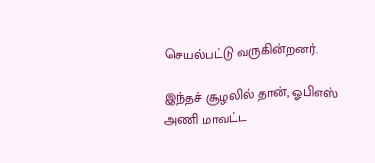செயல்பட்டு வருகின்றனர்.

இந்தச் சூழலில் தான், ஓபிஎஸ் அணி மாவட்ட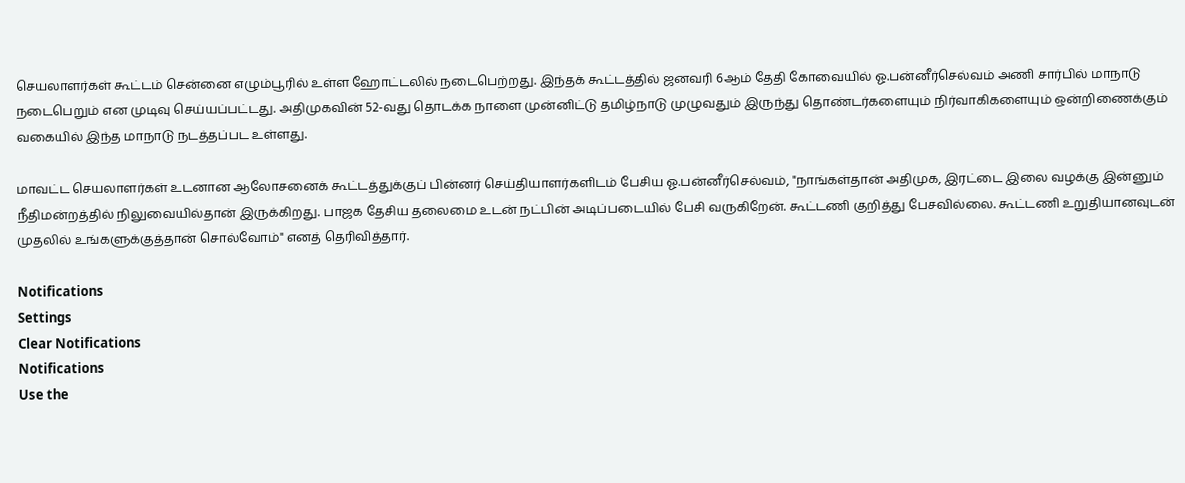செயலாளர்கள் கூட்டம் சென்னை எழும்பூரில் உள்ள ஹோட்டலில் நடைபெற்றது. இந்தக் கூட்டத்தில் ஜனவரி 6ஆம் தேதி கோவையில் ஓ.பன்னீர்செல்வம் அணி சார்பில் மாநாடு நடைபெறும் என முடிவு செய்யப்பட்டது. அதிமுகவின் 52-வது தொடக்க நாளை முன்னிட்டு தமிழ்நாடு முழுவதும் இருந்து தொண்டர்களையும் நிர்வாகிகளையும் ஒன்றிணைக்கும் வகையில் இந்த மாநாடு நடத்தப்பட உள்ளது.

மாவட்ட செயலாளர்கள் உடனான ஆலோசனைக் கூட்டத்துக்குப் பின்னர் செய்தியாளர்களிடம் பேசிய ஓ.பன்னீர்செல்வம், "நாங்கள்தான் அதிமுக, இரட்டை இலை வழக்கு இன்னும் நீதிமன்றத்தில் நிலுவையில்தான் இருக்கிறது. பாஜக தேசிய தலைமை உடன் நட்பின் அடிப்படையில் பேசி வருகிறேன். கூட்டணி குறித்து பேசவில்லை. கூட்டணி உறுதியானவுடன் முதலில் உங்களுக்குத்தான் சொல்வோம்" எனத் தெரிவித்தார்.

Notifications
Settings
Clear Notifications
Notifications
Use the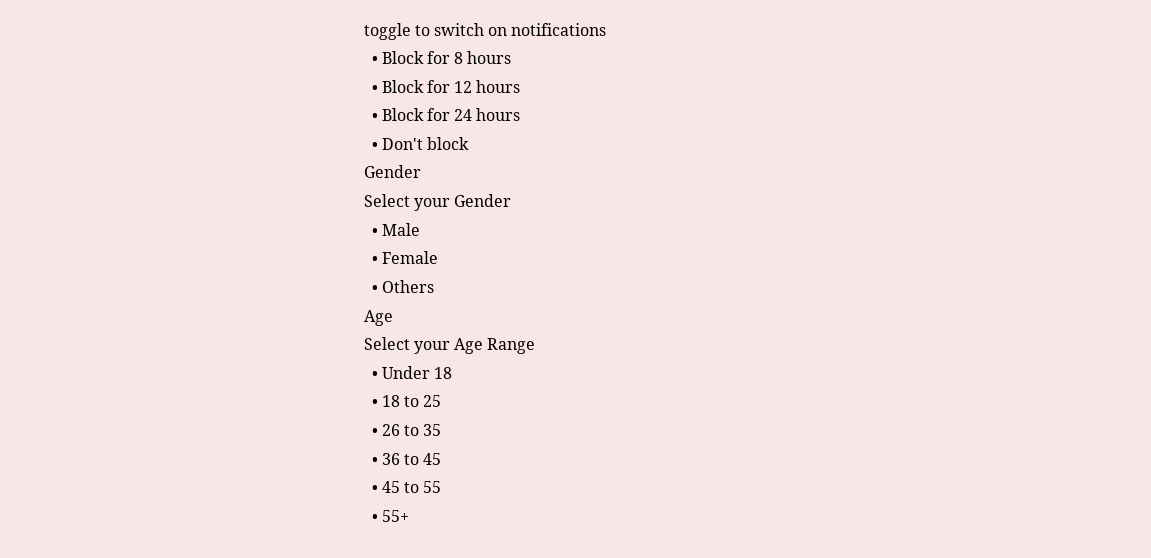toggle to switch on notifications
  • Block for 8 hours
  • Block for 12 hours
  • Block for 24 hours
  • Don't block
Gender
Select your Gender
  • Male
  • Female
  • Others
Age
Select your Age Range
  • Under 18
  • 18 to 25
  • 26 to 35
  • 36 to 45
  • 45 to 55
  • 55+